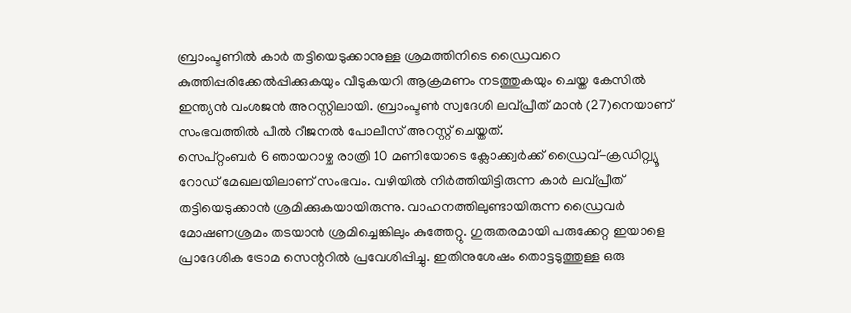ബ്രാംപ്ടണിൽ കാർ തട്ടിയെടുക്കാനുള്ള ശ്രമത്തിനിടെ ഡ്രൈവറെ കുത്തിപ്പരിക്കേൽപ്പിക്കുകയും വീടുകയറി ആക്രമണം നടത്തുകയും ചെയ്ത കേസിൽ ഇന്ത്യൻ വംശജൻ അറസ്റ്റിലായി. ബ്രാംപ്ടൺ സ്വദേശി ലവ്പ്രീത് മാൻ (27)നെയാണ് സംഭവത്തിൽ പീൽ റീജനൽ പോലീസ് അറസ്റ്റ് ചെയ്തത്.
സെപ്റ്റംബർ 6 ഞായറാഴ്ച രാത്രി 10 മണിയോടെ ക്ലോക്ക്വർക്ക് ഡ്രൈവ്-ക്രഡിറ്റ്വ്യൂ റോഡ് മേഖലയിലാണ് സംഭവം. വഴിയിൽ നിർത്തിയിട്ടിരുന്ന കാർ ലവ്പ്രീത് തട്ടിയെടുക്കാൻ ശ്രമിക്കുകയായിരുന്നു. വാഹനത്തിലുണ്ടായിരുന്ന ഡ്രൈവർ മോഷണശ്രമം തടയാൻ ശ്രമിച്ചെങ്കിലും കുത്തേറ്റു. ഗുരുതരമായി പരുക്കേറ്റ ഇയാളെ പ്രാദേശിക ട്രോമ സെന്ററിൽ പ്രവേശിപ്പിച്ചു. ഇതിനുശേഷം തൊട്ടടുത്തുള്ള ഒരു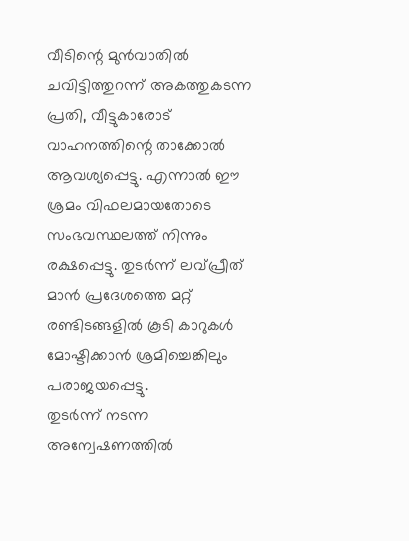വീടിന്റെ മുൻവാതിൽ ചവിട്ടിത്തുറന്ന് അകത്തുകടന്ന പ്രതി, വീട്ടുകാരോട് വാഹനത്തിന്റെ താക്കോൽ ആവശ്യപ്പെട്ടു. എന്നാൽ ഈ ശ്രമം വിഫലമായതോടെ സംഭവസ്ഥലത്ത് നിന്നും രക്ഷപ്പെട്ടു. തുടർന്ന് ലവ്പ്രീത് മാൻ പ്രദേശത്തെ മറ്റ് രണ്ടിടങ്ങളിൽ കൂടി കാറുകൾ മോഷ്ടിക്കാൻ ശ്രമിച്ചെങ്കിലും പരാജയപ്പെട്ടു.
തുടർന്ന് നടന്ന അന്വേഷണത്തിൽ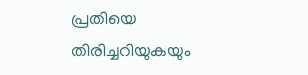പ്രതിയെ തിരിച്ചറിയുകയും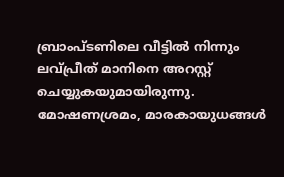ബ്രാംപ്ടണിലെ വീട്ടിൽ നിന്നും ലവ്പ്രീത് മാനിനെ അറസ്റ്റ് ചെയ്യുകയുമായിരുന്നു. മോഷണശ്രമം, മാരകായുധങ്ങൾ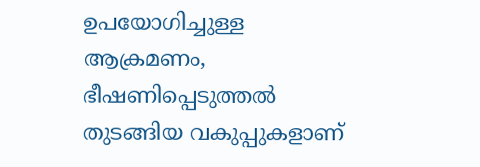ഉപയോഗിച്ചുള്ള ആക്രമണം, ഭീഷണിപ്പെടുത്തൽ തുടങ്ങിയ വകുപ്പുകളാണ്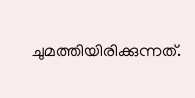ചുമത്തിയിരിക്കുന്നത്.